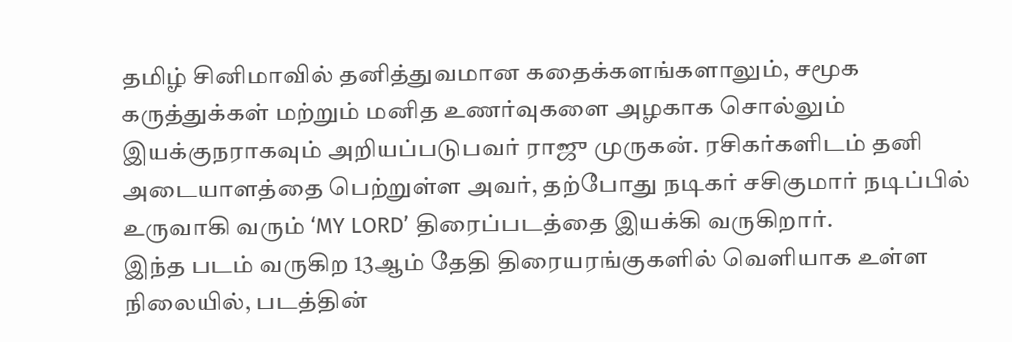தமிழ் சினிமாவில் தனித்துவமான கதைக்களங்களாலும், சமூக கருத்துக்கள் மற்றும் மனித உணர்வுகளை அழகாக சொல்லும் இயக்குநராகவும் அறியப்படுபவர் ராஜு முருகன். ரசிகர்களிடம் தனி அடையாளத்தை பெற்றுள்ள அவர், தற்போது நடிகர் சசிகுமார் நடிப்பில் உருவாகி வரும் ‘MY LORD’ திரைப்படத்தை இயக்கி வருகிறார்.
இந்த படம் வருகிற 13ஆம் தேதி திரையரங்குகளில் வெளியாக உள்ள நிலையில், படத்தின்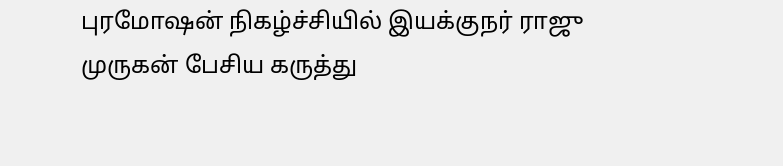புரமோஷன் நிகழ்ச்சியில் இயக்குநர் ராஜு முருகன் பேசிய கருத்து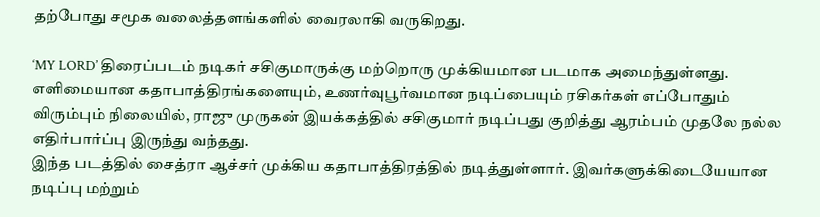தற்போது சமூக வலைத்தளங்களில் வைரலாகி வருகிறது.

‘MY LORD’ திரைப்படம் நடிகர் சசிகுமாருக்கு மற்றொரு முக்கியமான படமாக அமைந்துள்ளது. எளிமையான கதாபாத்திரங்களையும், உணர்வுபூர்வமான நடிப்பையும் ரசிகர்கள் எப்போதும் விரும்பும் நிலையில், ராஜு முருகன் இயக்கத்தில் சசிகுமார் நடிப்பது குறித்து ஆரம்பம் முதலே நல்ல எதிர்பார்ப்பு இருந்து வந்தது.
இந்த படத்தில் சைத்ரா ஆச்சர் முக்கிய கதாபாத்திரத்தில் நடித்துள்ளார். இவர்களுக்கிடையேயான நடிப்பு மற்றும்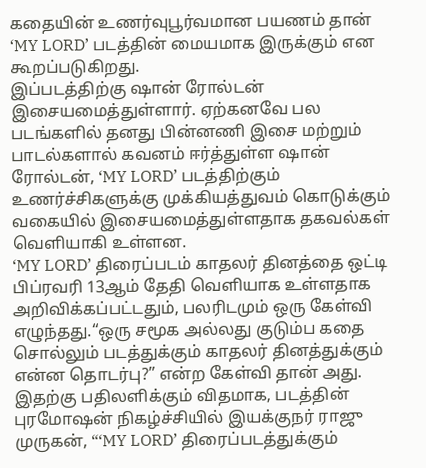கதையின் உணர்வுபூர்வமான பயணம் தான் ‘MY LORD’ படத்தின் மையமாக இருக்கும் என கூறப்படுகிறது.
இப்படத்திற்கு ஷான் ரோல்டன் இசையமைத்துள்ளார். ஏற்கனவே பல படங்களில் தனது பின்னணி இசை மற்றும் பாடல்களால் கவனம் ஈர்த்துள்ள ஷான் ரோல்டன், ‘MY LORD’ படத்திற்கும் உணர்ச்சிகளுக்கு முக்கியத்துவம் கொடுக்கும் வகையில் இசையமைத்துள்ளதாக தகவல்கள் வெளியாகி உள்ளன.
‘MY LORD’ திரைப்படம் காதலர் தினத்தை ஒட்டி பிப்ரவரி 13ஆம் தேதி வெளியாக உள்ளதாக அறிவிக்கப்பட்டதும், பலரிடமும் ஒரு கேள்வி எழுந்தது.“ஒரு சமூக அல்லது குடும்ப கதை சொல்லும் படத்துக்கும் காதலர் தினத்துக்கும் என்ன தொடர்பு?” என்ற கேள்வி தான் அது.
இதற்கு பதிலளிக்கும் விதமாக, படத்தின் புரமோஷன் நிகழ்ச்சியில் இயக்குநர் ராஜு முருகன், “‘MY LORD’ திரைப்படத்துக்கும்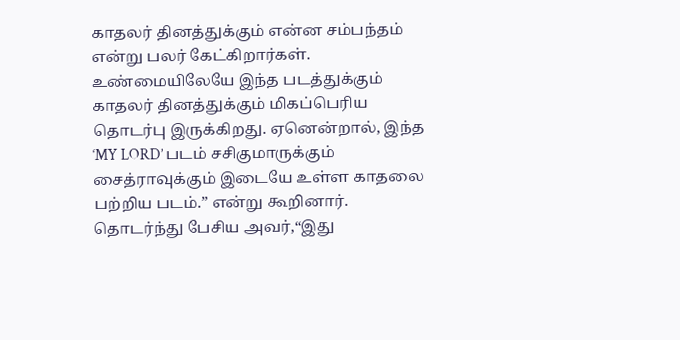காதலர் தினத்துக்கும் என்ன சம்பந்தம் என்று பலர் கேட்கிறார்கள். உண்மையிலேயே இந்த படத்துக்கும் காதலர் தினத்துக்கும் மிகப்பெரிய தொடர்பு இருக்கிறது. ஏனென்றால், இந்த ‘MY LORD’ படம் சசிகுமாருக்கும் சைத்ராவுக்கும் இடையே உள்ள காதலை பற்றிய படம்.” என்று கூறினார்.
தொடர்ந்து பேசிய அவர்,“இது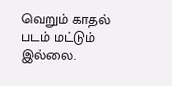வெறும் காதல் படம் மட்டும் இல்லை.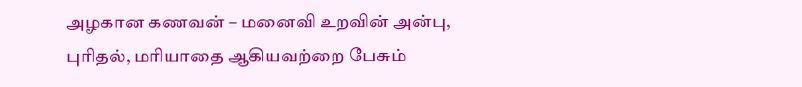அழகான கணவன் – மனைவி உறவின் அன்பு, புரிதல், மரியாதை ஆகியவற்றை பேசும்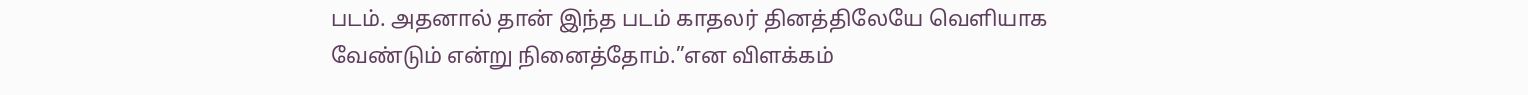படம். அதனால் தான் இந்த படம் காதலர் தினத்திலேயே வெளியாக வேண்டும் என்று நினைத்தோம்.”என விளக்கம்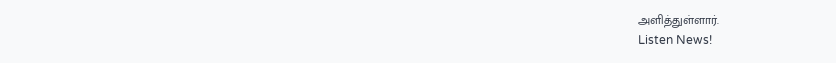அளித்துள்ளார்.
Listen News!